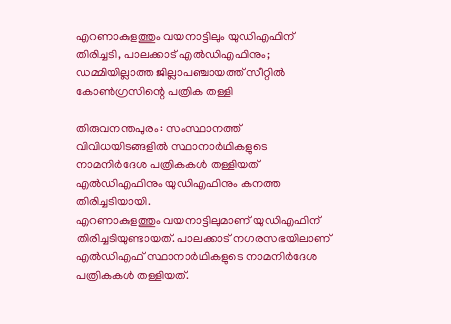എറണാകുളത്തും വയനാട്ടിലും യുഡിഎഫിന് തിരിച്ചടി, പാലക്കാട് എല്‍ഡിഎഫിനും; ഡമ്മിയില്ലാത്ത ജില്ലാപഞ്ചായത്ത് സീറ്റില്‍ കോണ്‍ഗ്രസിന്റെ പത്രിക തള്ളി

തിരുവനന്തപുരം: സംസ്ഥാനത്ത് വിവിധയിടങ്ങളില്‍ സ്ഥാനാര്‍ഥികളുടെ നാമനിര്‍ദേശ പത്രികകള്‍ തള്ളിയത് എല്‍ഡിഎഫിനും യുഡിഎഫിനും കനത്ത തിരിച്ചടിയായി.
എറണാകുളത്തും വയനാട്ടിലുമാണ് യുഡിഎഫിന് തിരിച്ചടിയുണ്ടായത്. പാലക്കാട് നഗരസഭയിലാണ് എല്‍ഡിഎഫ് സ്ഥാനാര്‍ഥികളുടെ നാമനിര്‍ദേശ പത്രികകള്‍ തള്ളിയത്.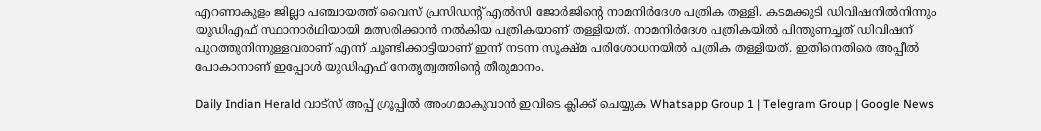എറണാകുളം ജില്ലാ പഞ്ചായത്ത് വൈസ് പ്രസിഡന്റ് എല്‍സി ജോര്‍ജിന്റെ നാമനിര്‍ദേശ പത്രിക തള്ളി. കടമക്കുടി ഡിവിഷനില്‍നിന്നും യുഡിഎഫ് സ്ഥാനാര്‍ഥിയായി മത്സരിക്കാന്‍ നല്‍കിയ പത്രികയാണ് തള്ളിയത്. നാമനിര്‍ദേശ പത്രികയില്‍ പിന്തുണച്ചത് ഡിവിഷന് പുറത്തുനിന്നുള്ളവരാണ് എന്ന് ചൂണ്ടിക്കാട്ടിയാണ് ഇന്ന് നടന്ന സൂക്ഷ്മ പരിശോധനയില്‍ പത്രിക തള്ളിയത്. ഇതിനെതിരെ അപ്പീല്‍ പോകാനാണ് ഇപ്പോള്‍ യുഡിഎഫ് നേതൃത്വത്തിന്റെ തീരുമാനം.

Daily Indian Herald വാട്സ് അപ്പ് ഗ്രൂപ്പിൽ അംഗമാകുവാൻ ഇവിടെ ക്ലിക്ക് ചെയ്യുക Whatsapp Group 1 | Telegram Group | Google News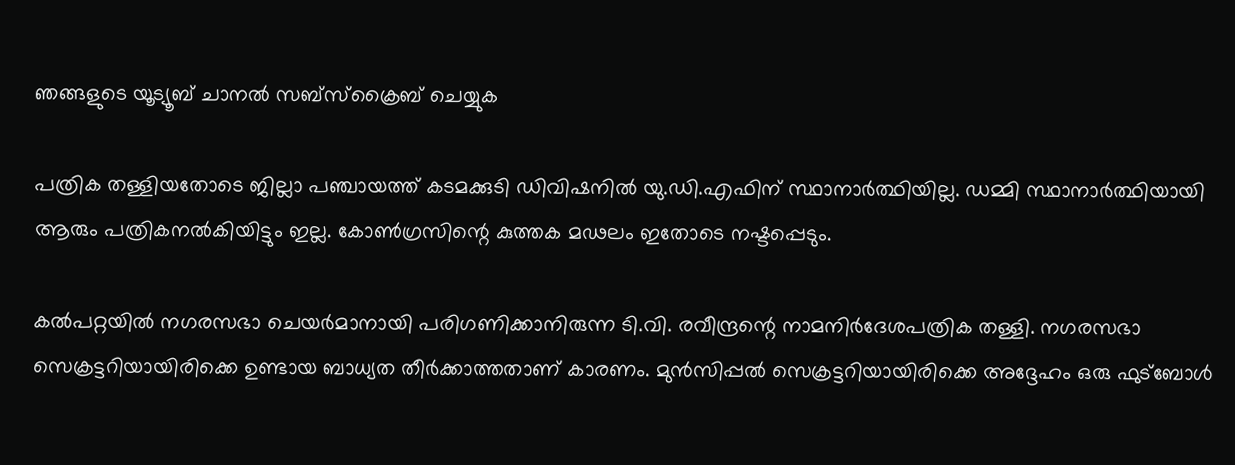ഞങ്ങളുടെ യൂട്യൂബ് ചാനൽ സബ്സ്ക്രൈബ് ചെയ്യുക

പത്രിക തള്ളിയതോടെ ജില്ലാ പഞ്ചായത്ത് കടമക്കുടി ഡിവിഷനില്‍ യു.ഡി.എഫിന് സ്ഥാനാര്‍ത്ഥിയില്ല. ഡമ്മി സ്ഥാനാര്‍ത്ഥിയായി ആരും പത്രികനല്‍കിയിട്ടും ഇല്ല. കോണ്‍ഗ്രസിന്റെ കുത്തക മഢലം ഇതോടെ നഷ്ടപ്പെടും.

കല്‍പറ്റയില്‍ നഗരസഭാ ചെയര്‍മാനായി പരിഗണിക്കാനിരുന്ന ടി.വി. രവീന്ദ്രന്റെ നാമനിര്‍ദേശപത്രിക തള്ളി. നഗരസഭാ സെക്രട്ടറിയായിരിക്കെ ഉണ്ടായ ബാധ്യത തീര്‍ക്കാത്തതാണ് കാരണം. മുന്‍സിപ്പല്‍ സെക്രട്ടറിയായിരിക്കെ അദ്ദേഹം ഒരു ഫുട്ബോള്‍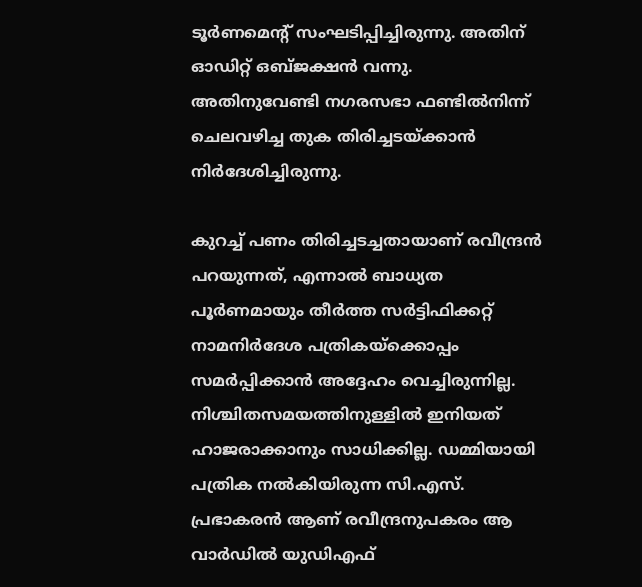ടൂര്‍ണമെന്റ് സംഘടിപ്പിച്ചിരുന്നു. അതിന് ഓഡിറ്റ് ഒബ്ജക്ഷന്‍ വന്നു. അതിനുവേണ്ടി നഗരസഭാ ഫണ്ടില്‍നിന്ന് ചെലവഴിച്ച തുക തിരിച്ചടയ്ക്കാന്‍ നിര്‍ദേശിച്ചിരുന്നു.

കുറച്ച് പണം തിരിച്ചടച്ചതായാണ് രവീന്ദ്രന്‍ പറയുന്നത്, എന്നാല്‍ ബാധ്യത പൂര്‍ണമായും തീര്‍ത്ത സര്‍ട്ടിഫിക്കറ്റ് നാമനിര്‍ദേശ പത്രികയ്ക്കൊപ്പം സമര്‍പ്പിക്കാന്‍ അദ്ദേഹം വെച്ചിരുന്നില്ല. നിശ്ചിതസമയത്തിനുള്ളില്‍ ഇനിയത് ഹാജരാക്കാനും സാധിക്കില്ല. ഡമ്മിയായി പത്രിക നല്‍കിയിരുന്ന സി.എസ്. പ്രഭാകരന്‍ ആണ് രവീന്ദ്രനുപകരം ആ വാര്‍ഡില്‍ യുഡിഎഫ്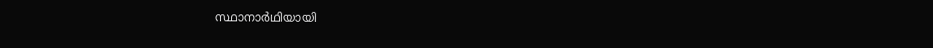സ്ഥാനാര്‍ഥിയായി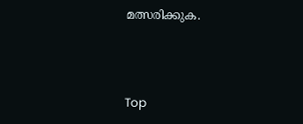മത്സരിക്കുക.



Top